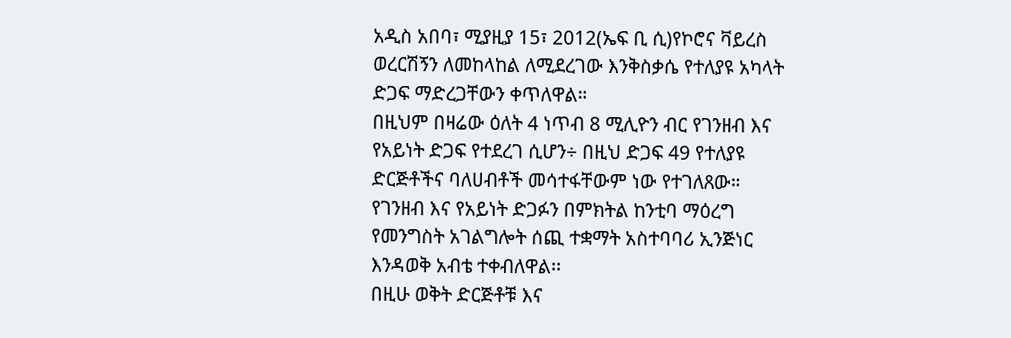አዲስ አበባ፣ ሚያዚያ 15፣ 2012(ኤፍ ቢ ሲ)የኮሮና ቫይረስ ወረርሽኝን ለመከላከል ለሚደረገው እንቅስቃሴ የተለያዩ አካላት ድጋፍ ማድረጋቸውን ቀጥለዋል።
በዚህም በዛሬው ዕለት 4 ነጥብ 8 ሚሊዮን ብር የገንዘብ እና የአይነት ድጋፍ የተደረገ ሲሆን÷ በዚህ ድጋፍ 49 የተለያዩ ድርጅቶችና ባለሀብቶች መሳተፋቸውም ነው የተገለጸው።
የገንዘብ እና የአይነት ድጋፉን በምክትል ከንቲባ ማዕረግ የመንግስት አገልግሎት ሰጪ ተቋማት አስተባባሪ ኢንጅነር እንዳወቅ አብቴ ተቀብለዋል፡፡
በዚሁ ወቅት ድርጅቶቹ እና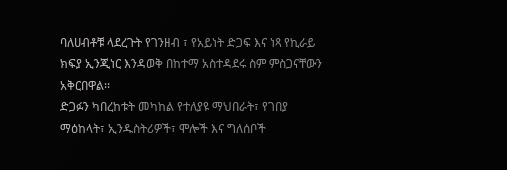ባለሀብቶቹ ላደረጉት የገንዘብ ፣ የአይነት ድጋፍ እና ነጻ የኪራይ ክፍያ ኢንጂነር እንዳወቅ በከተማ አስተዳደሩ ስም ምስጋናቸውን አቅርበዋል፡፡
ድጋፉን ካበረከቱት መካከል የተለያዩ ማህበራት፣ የገበያ ማዕከላት፣ ኢንዱስትሪዎች፣ ሞሎች እና ግለሰቦች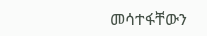መሳተፋቸውን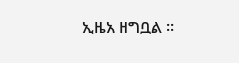ኢዜአ ዘግቧል ።